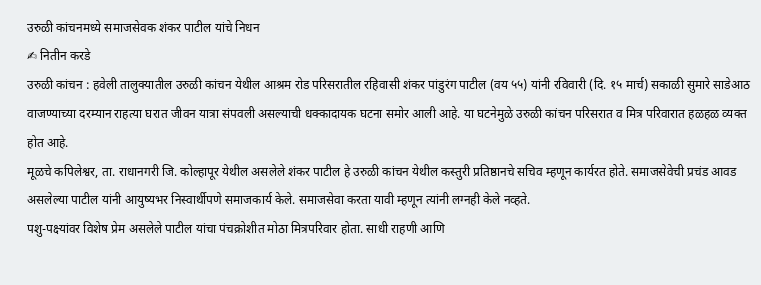उरुळी कांचनमध्ये समाजसेवक शंकर पाटील यांचे निधन
✍ नितीन करडे
उरुळी कांचन : हवेली तालुक्यातील उरुळी कांचन येथील आश्रम रोड परिसरातील रहिवासी शंकर पांडुरंग पाटील (वय ५५) यांनी रविवारी (दि. १५ मार्च) सकाळी सुमारे साडेआठ वाजण्याच्या दरम्यान राहत्या घरात जीवन यात्रा संपवली असल्याची धक्कादायक घटना समोर आली आहे. या घटनेमुळे उरुळी कांचन परिसरात व मित्र परिवारात हळहळ व्यक्त होत आहे.
मूळचे कपिलेश्वर, ता. राधानगरी जि. कोल्हापूर येथील असलेले शंकर पाटील हे उरुळी कांचन येथील कस्तुरी प्रतिष्ठानचे सचिव म्हणून कार्यरत होते. समाजसेवेची प्रचंड आवड असलेल्या पाटील यांनी आयुष्यभर निस्वार्थीपणे समाजकार्य केले. समाजसेवा करता यावी म्हणून त्यांनी लग्नही केले नव्हते.
पशु-पक्ष्यांवर विशेष प्रेम असलेले पाटील यांचा पंचक्रोशीत मोठा मित्रपरिवार होता. साधी राहणी आणि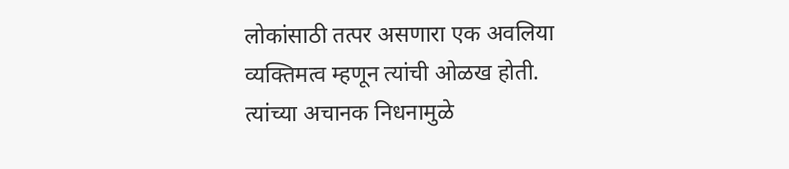लोकांसाठी तत्पर असणारा एक अवलिया व्यक्तिमत्व म्हणून त्यांची ओळख होती. त्यांच्या अचानक निधनामुळे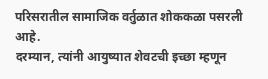परिसरातील सामाजिक वर्तुळात शोककळा पसरली आहे.
दरम्यान, त्यांनी आयुष्यात शेवटची इच्छा म्हणून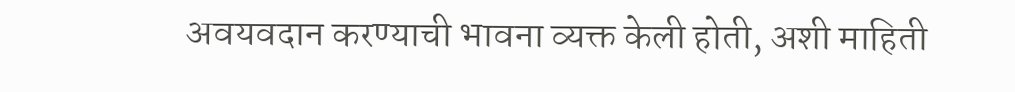अवयवदान करण्याची भावना व्यक्त केली होती, अशी माहिती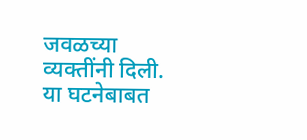जवळच्या व्यक्तींनी दिली. या घटनेबाबत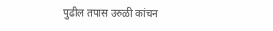पुढील तपास उरुळी कांचन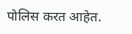पोलिस करत आहेत.